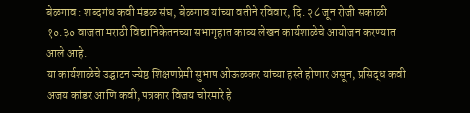बेळगाव : शब्दगंध कवी मंडळ संघ, बेळगाव यांच्या वतीने रविवार, दि. २८ जून रोजी सकाळी १०.३० वाजता मराठी विद्यानिकेतनच्या सभागृहात काव्य लेखन कार्यशाळेचे आयोजन करण्यात आले आहे.
या कार्यशाळेचे उद्घाटन ज्येष्ठ शिक्षणप्रेमी सुभाष ओऊळकर यांच्या हस्ते होणार असून, प्रसिद्ध कवी अजय कांडर आणि कवी, पत्रकार विजय चोरमारे हे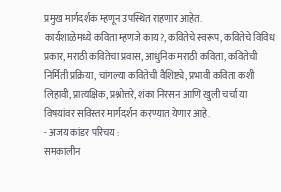प्रमुख मार्गदर्शक म्हणून उपस्थित राहणार आहेत.
कार्यशाळेमध्ये कविता म्हणजे काय?, कवितेचे स्वरूप, कवितेचे विविध प्रकार, मराठी कवितेचा प्रवास, आधुनिक मराठी कविता, कवितेची निर्मिती प्रक्रिया, चांगल्या कवितेची वैशिष्ट्ये, प्रभावी कविता कशी लिहावी, प्रात्यक्षिक, प्रश्नोत्तरे, शंका निरसन आणि खुली चर्चा या विषयांवर सविस्तर मार्गदर्शन करण्यात येणार आहे.
- अजय कांडर परिचय :
समकालीन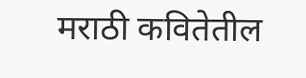मराठी कवितेतील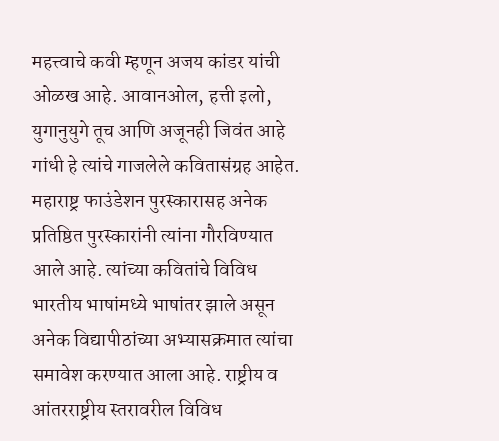महत्त्वाचे कवी म्हणून अजय कांडर यांची ओळख आहे. आवानओल, हत्ती इलो, युगानुयुगे तूच आणि अजूनही जिवंत आहे गांधी हे त्यांचे गाजलेले कवितासंग्रह आहेत. महाराष्ट्र फाउंडेशन पुरस्कारासह अनेक प्रतिष्ठित पुरस्कारांनी त्यांना गौरविण्यात आले आहे. त्यांच्या कवितांचे विविध भारतीय भाषांमध्ये भाषांतर झाले असून अनेक विद्यापीठांच्या अभ्यासक्रमात त्यांचा समावेश करण्यात आला आहे. राष्ट्रीय व आंतरराष्ट्रीय स्तरावरील विविध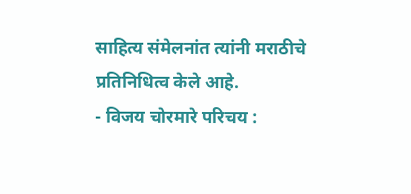साहित्य संमेलनांत त्यांनी मराठीचे प्रतिनिधित्व केले आहे.
- विजय चोरमारे परिचय :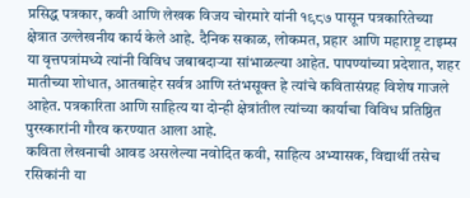प्रसिद्ध पत्रकार, कवी आणि लेखक विजय चोरमारे यांनी १९८७ पासून पत्रकारितेच्या क्षेत्रात उल्लेखनीय कार्य केले आहे. दैनिक सकाळ, लोकमत, प्रहार आणि महाराष्ट्र टाइम्स या वृत्तपत्रांमध्ये त्यांनी विविध जबाबदाऱ्या सांभाळल्या आहेत. पापण्यांच्या प्रदेशात, शहर मातीच्या शोधात, आतबाहेर सर्वत्र आणि स्तंभसूक्त हे त्यांचे कवितासंग्रह विशेष गाजले आहेत. पत्रकारिता आणि साहित्य या दोन्ही क्षेत्रांतील त्यांच्या कार्याचा विविध प्रतिष्ठित पुरस्कारांनी गौरव करण्यात आला आहे.
कविता लेखनाची आवड असलेल्या नवोदित कवी, साहित्य अभ्यासक, विद्यार्थी तसेच रसिकांनी या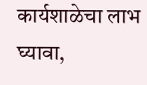कार्यशाळेचा लाभ घ्यावा,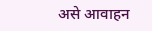असे आवाहन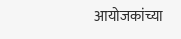आयोजकांच्या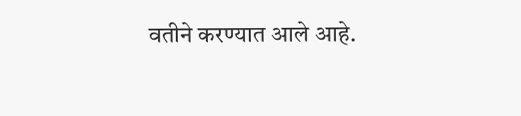वतीने करण्यात आले आहे.